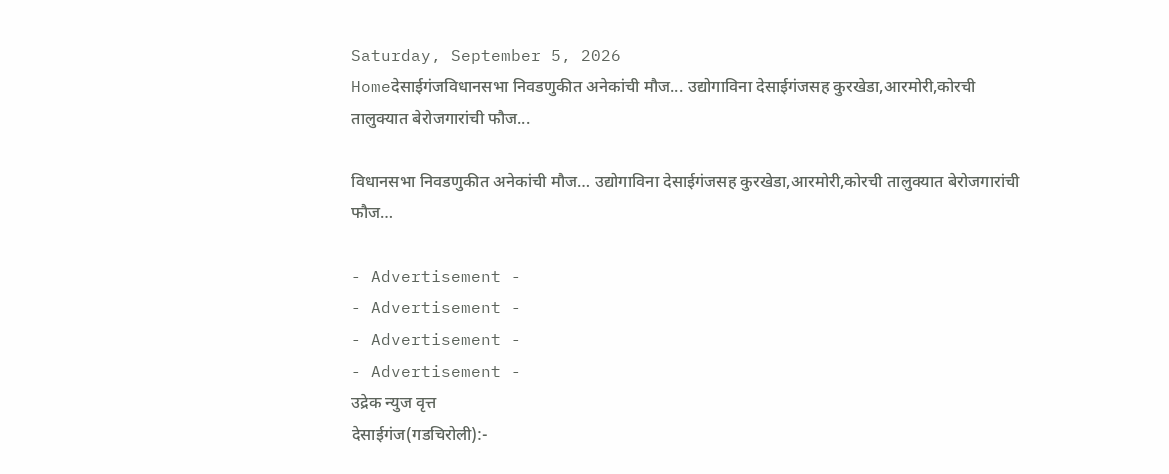Saturday, September 5, 2026
Homeदेसाईगंजविधानसभा निवडणुकीत अनेकांची मौज... उद्योगाविना देसाईगंजसह कुरखेडा,आरमोरी,कोरची तालुक्यात बेरोजगारांची फौज...

विधानसभा निवडणुकीत अनेकांची मौज… उद्योगाविना देसाईगंजसह कुरखेडा,आरमोरी,कोरची तालुक्यात बेरोजगारांची फौज…

- Advertisement -
- Advertisement -
- Advertisement -
- Advertisement -
उद्रेक न्युज वृत्त
देसाईगंज(गडचिरोली):-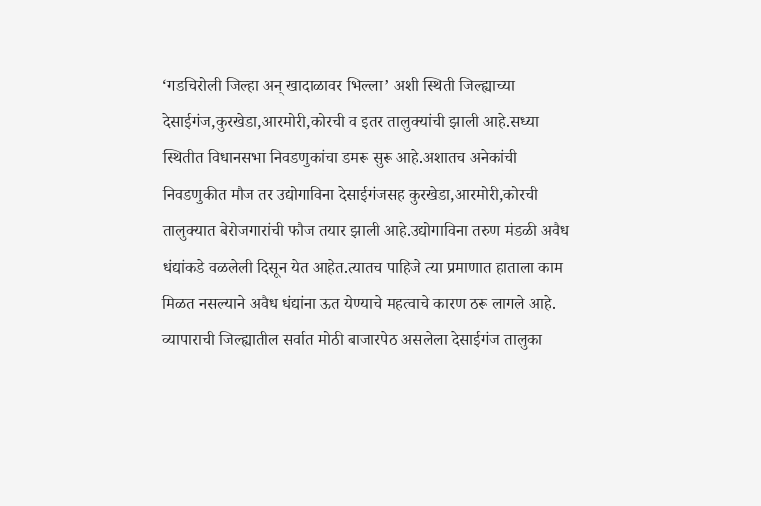‘गडचिरोली जिल्हा अन् खादाळावर भिल्ला’ अशी स्थिती जिल्ह्याच्या देसाईगंज,कुरखेडा,आरमोरी,कोरची व इतर तालुक्यांची झाली आहे.सध्या स्थितीत विधानसभा निवडणुकांचा डमरू सुरू आहे.अशातच अनेकांची निवडणुकीत मौज तर उद्योगाविना देसाईगंजसह कुरखेडा,आरमोरी,कोरची तालुक्यात बेरोजगारांची फौज तयार झाली आहे.उद्योगाविना तरुण मंडळी अवैध धंद्यांकडे वळलेली दिसून येत आहेत.त्यातच पाहिजे त्या प्रमाणात हाताला काम मिळत नसल्याने अवैध धंद्यांना ऊत येण्याचे महत्वाचे कारण ठरू लागले आहे.
व्यापाराची जिल्ह्यातील सर्वात मोठी बाजारपेठ असलेला देसाईगंज तालुका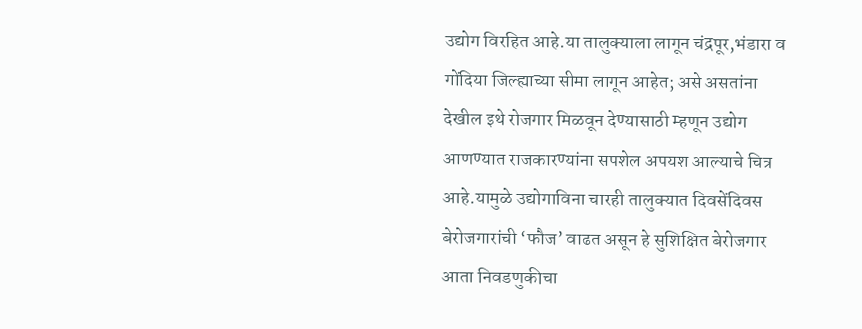उद्योग विरहित आहे.या तालुक्याला लागून चंद्रपूर,भंडारा व गोंदिया जिल्ह्याच्या सीमा लागून आहेत; असे असतांना देखील इथे रोजगार मिळवून देण्यासाठी म्हणून उद्योग आणण्यात राजकारण्यांना सपशेल अपयश आल्याचे चित्र आहे.यामुळे उद्योगाविना चारही तालुक्यात दिवसेंदिवस बेरोजगारांची ‘फौज’ वाढत असून हे सुशिक्षित बेरोजगार आता निवडणुकीचा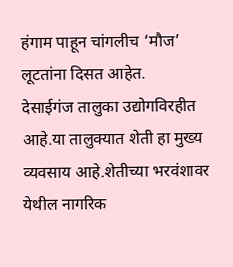हंगाम पाहून चांगलीच ‘मौज’ लूटतांना दिसत आहेत.
देसाईगंज तालुका उद्योगविरहीत आहे.या तालुक्यात शेती हा मुख्य व्यवसाय आहे.शेतीच्या भरवंशावर येथील नागरिक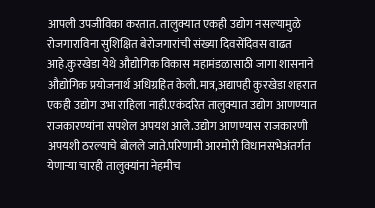आपली उपजीविका करतात. तालुक्यात एकही उद्योग नसल्यामुळे रोजगाराविना सुशिक्षित बेरोजगारांची संख्या दिवसेंदिवस वाढत आहे.कुरखेडा येथे औद्योगिक विकास महामंडळासाठी जागा शासनाने औद्योगिक प्रयोजनार्थ अधिग्रहित केली.मात्र,अद्यापही कुरखेडा शहरात एकही उद्योग उभा राहिला नाही.एकंदरित तालुक्यात उद्योग आणण्यात राजकारण्यांना सपशेल अपयश आले.उद्योग आणण्यास राजकारणी अपयशी ठरल्याचे बोलले जाते.परिणामी आरमोरी विधानसभेअंतर्गत येणाऱ्या चारही तालुक्यांना नेहमीच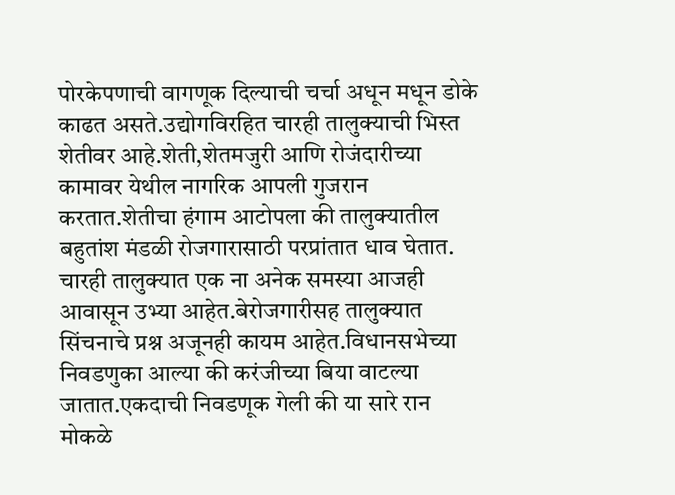पोरकेपणाची वागणूक दिल्याची चर्चा अधून मधून डोके काढत असते.उद्योगविरहित चारही तालुक्याची भिस्त शेतीवर आहे.शेती,शेतमजुरी आणि रोजंदारीच्या कामावर येथील नागरिक आपली गुजरान करतात.शेतीचा हंगाम आटोपला की तालुक्यातील बहुतांश मंडळी रोजगारासाठी परप्रांतात धाव घेतात. चारही तालुक्यात एक ना अनेक समस्या आजही आवासून उभ्या आहेत.बेरोजगारीसह तालुक्यात सिंचनाचे प्रश्न अजूनही कायम आहेत.विधानसभेच्या निवडणुका आल्या की करंजीच्या बिया वाटल्या जातात.एकदाची निवडणूक गेली की या सारे रान मोकळे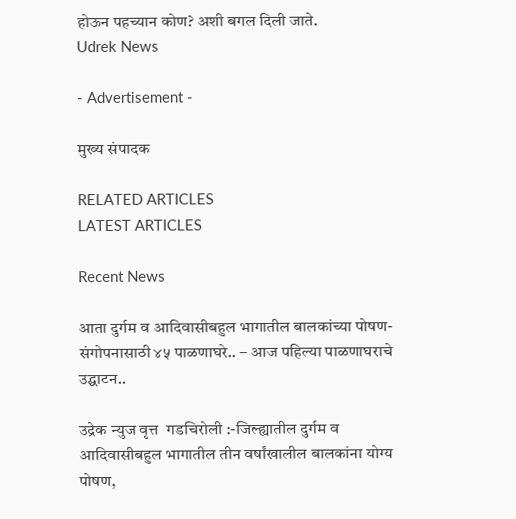होऊन पहच्यान कोण? अशी बगल दिली जाते.
Udrek News

- Advertisement -

मुख्य संपादक

RELATED ARTICLES
LATEST ARTICLES

Recent News

आता दुर्गम व आदिवासीबहुल भागातील बालकांच्या पोषण-संगोपनासाठी ४५ पाळणाघरे.. – आज पहिल्या पाळणाघराचे उद्घाटन..

उद्रेक न्युज वृत्त  गडचिरोली :-जिल्ह्यातील दुर्गम व आदिवासीबहुल भागातील तीन वर्षांखालील बालकांना योग्य पोषण,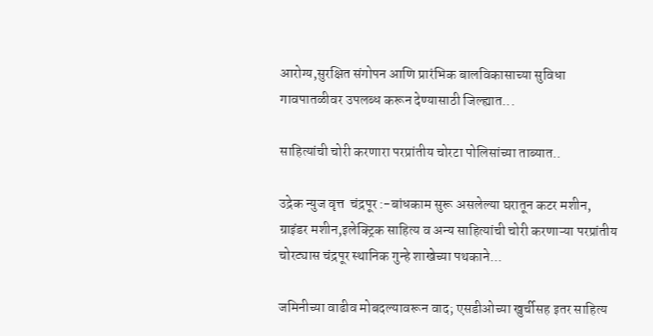आरोग्य,सुरक्षित संगोपन आणि प्रारंभिक बालविकासाच्या सुविधा गावपातळीवर उपलब्ध करून देण्यासाठी जिल्ह्यात...

साहित्यांची चोरी करणारा परप्रांतीय चोरटा पोलिसांच्या ताब्यात..

उद्रेक न्युज वृत्त  चंद्रपूर :-बांधकाम सुरू असलेल्या घरातून कटर मशीन, ग्राइंडर मशीन,इलेक्ट्रिक साहित्य व अन्य साहित्यांची चोरी करणाऱ्या परप्रांतीय चोरट्यास चंद्रपूर स्थानिक गुन्हे शाखेच्या पथकाने...

जमिनीच्या वाढीव मोबदल्यावरून वाद; एसडीओच्या खुर्चीसह इतर साहित्य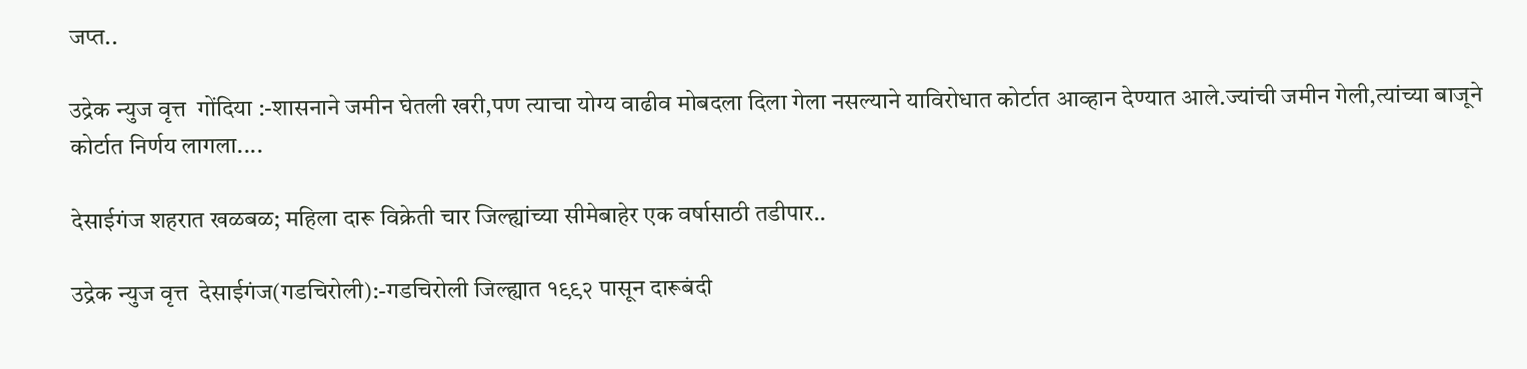जप्त..

उद्रेक न्युज वृत्त  गोंदिया :-शासनाने जमीन घेतली खरी,पण त्याचा योग्य वाढीव मोबदला दिला गेला नसल्याने याविरोधात कोर्टात आव्हान देण्यात आले.ज्यांची जमीन गेली,त्यांच्या बाजूने कोर्टात निर्णय लागला....

देसाईगंज शहरात खळबळ; महिला दारू विक्रेती चार जिल्ह्यांच्या सीमेबाहेर एक वर्षासाठी तडीपार..

उद्रेक न्युज वृत्त  देसाईगंज(गडचिरोली):-गडचिरोली जिल्ह्यात १९९२ पासून दारूबंदी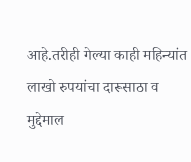आहे.तरीही गेल्या काही महिन्यांत लाखो रुपयांचा दारूसाठा व मुद्देमाल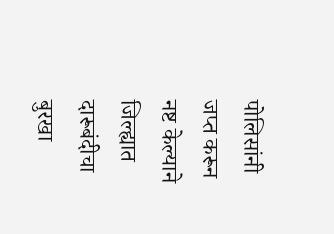पोलिसांनी जप्त करून नष्ट केल्याने जिल्ह्यात दारूबंदीचा बुरखा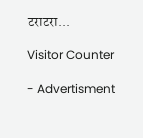टराटरा...

Visitor Counter

- Advertisment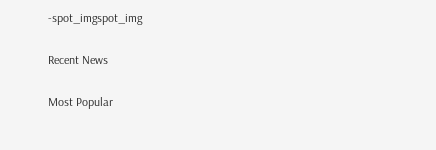-spot_imgspot_img

Recent News

Most Popular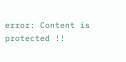error: Content is protected !!